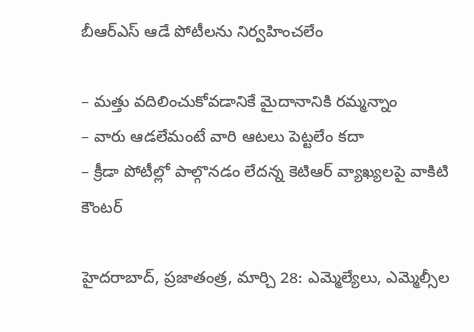బీఆర్‌ఎస్‌ ఆడే పోటీలను నిర్వహించలేం

– మత్తు వదిలించుకోవడానికే మైదానానికి రమ్మన్నాం
– వారు ఆడలేమంటే వారి ఆటలు పెట్టలేం కదా
– క్రీడా పోటీల్లో పాల్గొనడం లేదన్న కెటిఆర్‌ ‌వ్యాఖ్యలపై వాకిటి కౌంటర్‌

హైదరాబాద్‌, ప్రజాతంత్ర, మార్చి 28: ఎమ్మెల్యేలు, ఎమ్మెల్సీల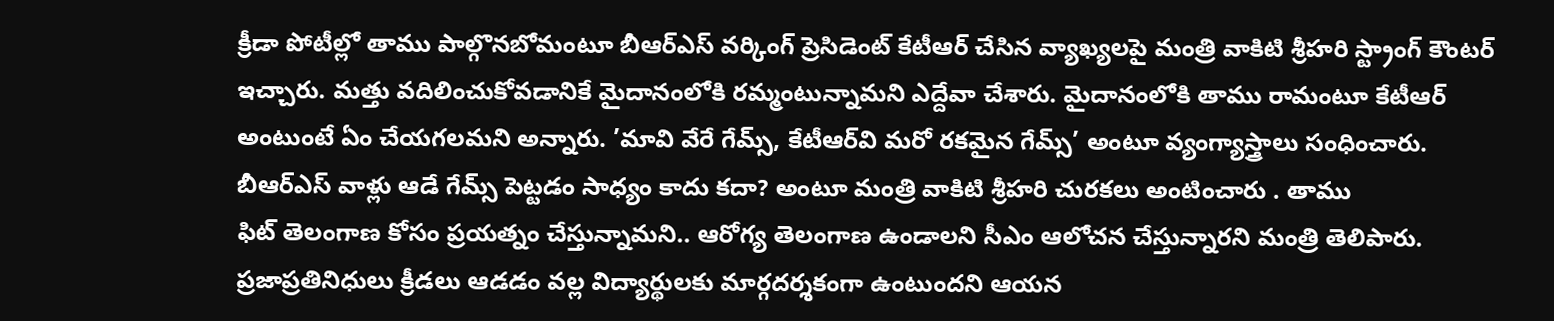క్రీడా పోటీల్లో తాము పాల్గొనబోమంటూ బీఆర్‌ఎస్‌ ‌వర్కింగ్‌ ‌ప్రెసిడెంట్‌ ‌కేటీఆర్‌ ‌చేసిన వ్యాఖ్యలపై మంత్రి వాకిటి శ్రీహరి స్ట్రాంగ్‌ ‌కౌంటర్‌ ఇచ్చారు. మత్తు వదిలించుకోవడానికే మైదానంలోకి రమ్మంటున్నామని ఎద్దేవా చేశారు. మైదానంలోకి తాము రామంటూ కేటీఆర్‌ అం‌టుంటే ఏం చేయగలమని అన్నారు. ’మావి వేరే గేమ్స్, కేటీఆర్‌వి మరో రకమైన గేమ్స్’ అం‌టూ వ్యంగ్యాస్త్రాలు సంధించారు. బీఆర్‌ఎస్‌ ‌వాళ్లు ఆడే గేమ్స్ ‌పెట్టడం సాధ్యం కాదు కదా? అంటూ మంత్రి వాకిటి శ్రీహరి చురకలు అంటించారు . తాము ఫిట్‌ ‌తెలంగాణ కోసం ప్రయత్నం చేస్తున్నామని.. ఆరోగ్య తెలంగాణ ఉండాలని సీఎం ఆలోచన చేస్తున్నారని మంత్రి తెలిపారు. ప్రజాప్రతినిధులు క్రీడలు ఆడడం వల్ల విద్యార్థులకు మార్గదర్శకంగా ఉంటుందని ఆయన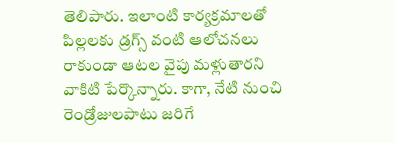తెలిపారు. ఇలాంటి కార్యక్రమాలతో పిల్లలకు డ్రగ్స్ ‌వంటి ఆలోచనలు రాకుండా ఆటల వైపు మళ్లుతారని వాకిటి పేర్కొన్నారు. కాగా, నేటి నుంచి రెండ్రోజులపాటు జరిగే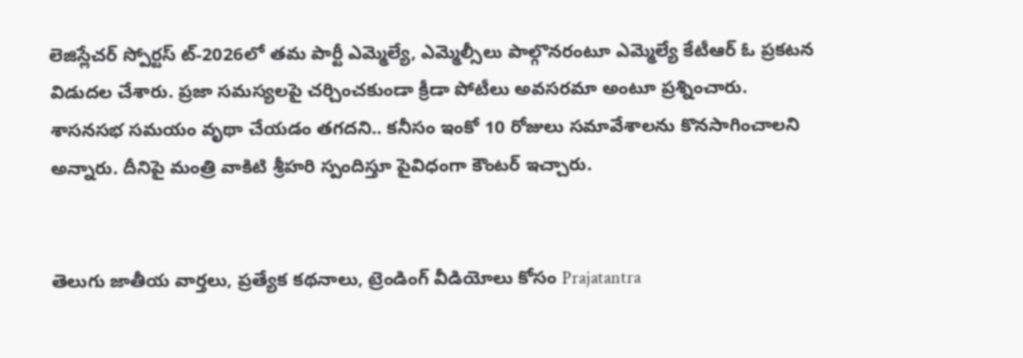లెజిస్లేచర్‌ ‌స్పోర్టస్ ‌ట్‌-2026లో తమ పార్టీ ఎమ్మెల్యే, ఎమ్మెల్సీలు పాల్గొనరంటూ ఎమ్మెల్యే కేటీఆర్‌ ఓ ‌ప్రకటన విడుదల చేశారు. ప్రజా సమస్యలపై చర్చించకుండా క్రీడా పోటీలు అవసరమా అంటూ ప్రశ్నించారు. శాసనసభ సమయం వృథా చేయడం తగదని.. కనీసం ఇంకో 10 రోజులు సమావేశాలను కొనసాగించాలని అన్నారు. దీనిపై మంత్రి వాకిటి శ్రీహరి స్పందిస్తూ పైవిధంగా కౌంటర్‌ ఇచ్చారు.


తెలుగు జాతీయ వార్తలు, ప్రత్యేక కథనాలు, ట్రెండింగ్ వీడియోలు కోసం Prajatantra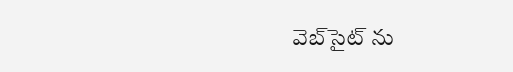వెబ్‌సైట్ ను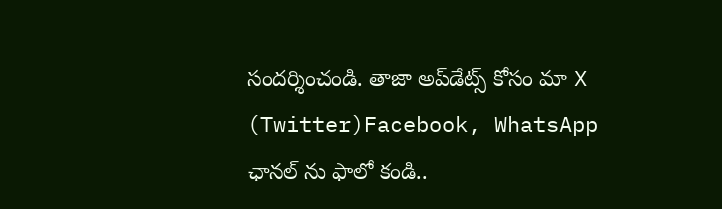సందర్శించండి. తాజా అప్‌డేట్స్ కోసం మా X (Twitter)Facebook, WhatsApp ఛానల్ ను ఫాలో కండి..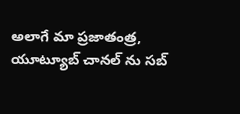అలాగే మా ప్రజాతంత్ర, యూట్యూబ్ చానల్ ను సబ్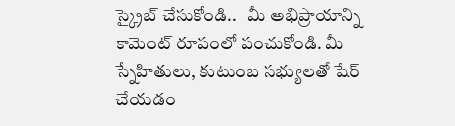స్క్రైబ్ చేసుకోండి..   మీ అభిప్రాయాన్ని కామెంట్ రూపంలో పంచుకోండి. మీ స్నేహితులు, కుటుంబ సభ్యులతో షేర్ చేయడం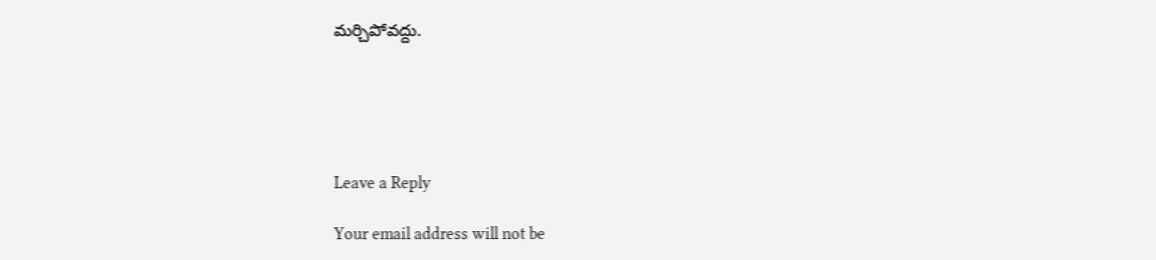మర్చిపోవద్దు.





Leave a Reply

Your email address will not be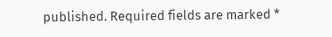published. Required fields are marked *